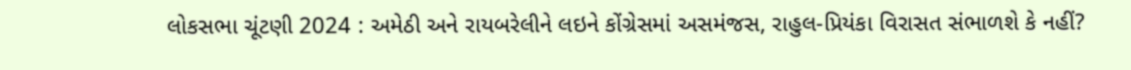લોકસભા ચૂંટણી 2024 : અમેઠી અને રાયબરેલીને લઇને કોંગ્રેસમાં અસમંજસ, રાહુલ-પ્રિયંકા વિરાસત સંભાળશે કે નહીં?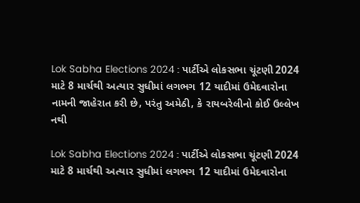Lok Sabha Elections 2024 : પાર્ટીએ લોકસભા ચૂંટણી 2024 માટે 8 માર્ચથી અત્યાર સુધીમાં લગભગ 12 યાદીમાં ઉમેદવારોના નામની જાહેરાત કરી છે, પરંતુ અમેઠી, કે રાયબરેલીનો કોઈ ઉલ્લેખ નથી

Lok Sabha Elections 2024 : પાર્ટીએ લોકસભા ચૂંટણી 2024 માટે 8 માર્ચથી અત્યાર સુધીમાં લગભગ 12 યાદીમાં ઉમેદવારોના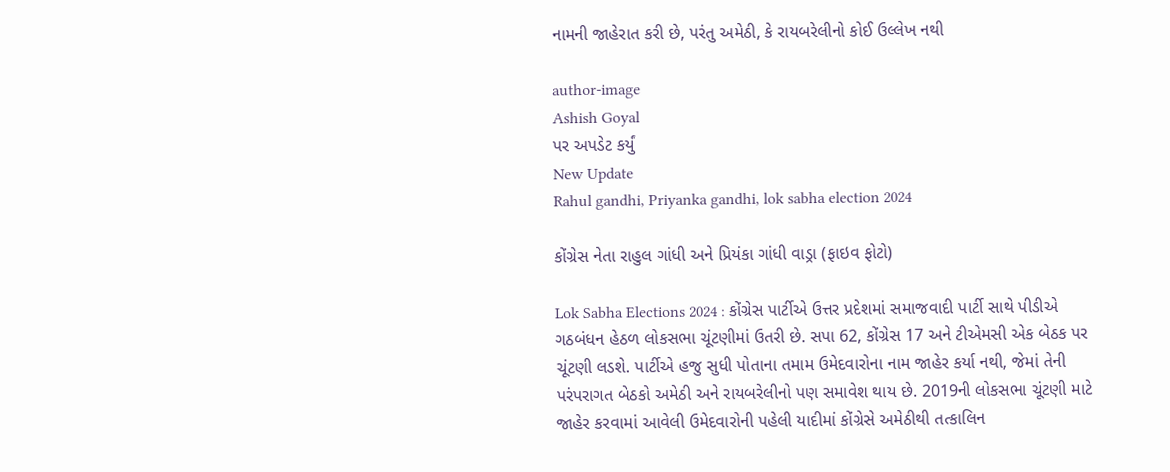નામની જાહેરાત કરી છે, પરંતુ અમેઠી, કે રાયબરેલીનો કોઈ ઉલ્લેખ નથી

author-image
Ashish Goyal
પર અપડેટ કર્યું
New Update
Rahul gandhi, Priyanka gandhi, lok sabha election 2024

કોંગ્રેસ નેતા રાહુલ ગાંધી અને પ્રિયંકા ગાંધી વાડ્રા (ફાઇવ ફોટો)

Lok Sabha Elections 2024 : કોંગ્રેસ પાર્ટીએ ઉત્તર પ્રદેશમાં સમાજવાદી પાર્ટી સાથે પીડીએ ગઠબંધન હેઠળ લોકસભા ચૂંટણીમાં ઉતરી છે. સપા 62, કોંગ્રેસ 17 અને ટીએમસી એક બેઠક પર ચૂંટણી લડશે. પાર્ટીએ હજુ સુધી પોતાના તમામ ઉમેદવારોના નામ જાહેર કર્યા નથી, જેમાં તેની પરંપરાગત બેઠકો અમેઠી અને રાયબરેલીનો પણ સમાવેશ થાય છે. 2019ની લોકસભા ચૂંટણી માટે જાહેર કરવામાં આવેલી ઉમેદવારોની પહેલી યાદીમાં કોંગ્રેસે અમેઠીથી તત્કાલિન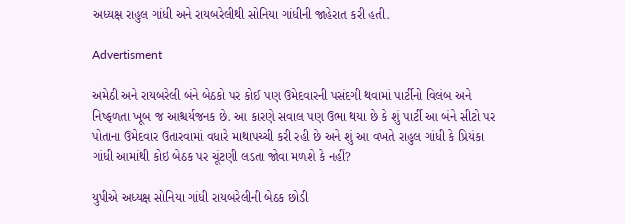અધ્યક્ષ રાહુલ ગાંધી અને રાયબરેલીથી સોનિયા ગાંધીની જાહેરાત કરી હતી.

Advertisment

અમેઠી અને રાયબરેલી બંને બેઠકો પર કોઈ પણ ઉમેદવારની પસંદગી થવામાં પાર્ટીનો વિલંબ અને નિષ્ફળતા ખૂબ જ આશ્ચર્યજનક છે. આ કારણે સવાલ પણ ઉભા થયા છે કે શું પાર્ટી આ બંને સીટો પર પોતાના ઉમેદવાર ઉતારવામાં વધારે માથાપચ્ચી કરી રહી છે અને શું આ વખતે રાહુલ ગાંધી કે પ્રિયંકા ગાંધી આમાંથી કોઇ બેઠક પર ચૂંટણી લડતા જોવા મળશે કે નહીં?

યુપીએ અધ્યક્ષ સોનિયા ગાંધી રાયબરેલીની બેઠક છોડી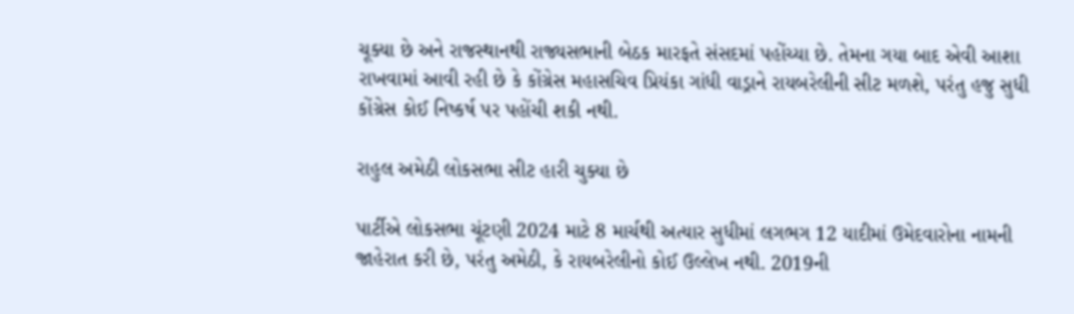ચૂક્યા છે અને રાજસ્થાનથી રાજ્યસભાની બેઠક મારફતે સંસદમાં પહોંચ્યા છે. તેમના ગયા બાદ એવી આશા રાખવામાં આવી રહી છે કે કોંગ્રેસ મહાસચિવ પ્રિયંકા ગાંધી વાડ્રાને રાયબરેલીની સીટ મળશે, પરંતુ હજુ સુધી કોંગ્રેસ કોઈ નિષ્કર્ષ પર પહોંચી શકી નથી.

રાહુલ અમેઠી લોકસભા સીટ હારી ચુક્યા છે

પાર્ટીએ લોકસભા ચૂંટણી 2024 માટે 8 માર્ચથી અત્યાર સુધીમાં લગભગ 12 યાદીમાં ઉમેદવારોના નામની જાહેરાત કરી છે, પરંતુ અમેઠી, કે રાયબરેલીનો કોઈ ઉલ્લેખ નથી. 2019ની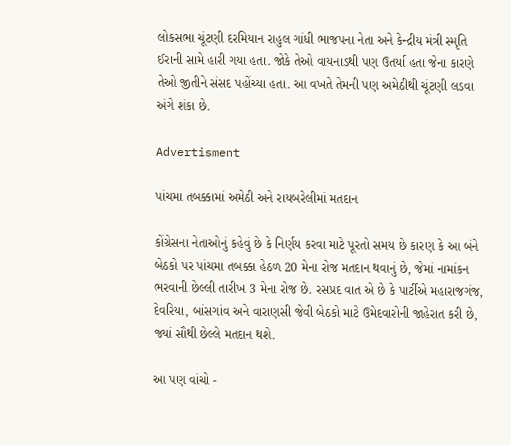લોકસભા ચૂંટણી દરમિયાન રાહુલ ગાંધી ભાજપના નેતા અને કેન્દ્રીય મંત્રી સ્મૃતિ ઈરાની સામે હારી ગયા હતા. જોકે તેઓ વાયનાડથી પણ ઉતર્યા હતા જેના કારણે તેઓ જીતીને સંસદ પહોંચ્યા હતા. આ વખતે તેમની પણ અમેઠીથી ચૂંટણી લડવા અંગે શંકા છે.

Advertisment

પાંચમા તબક્કામાં અમેઠી અને રાયબરેલીમાં મતદાન

કોંગ્રેસના નેતાઓનું કહેવું છે કે નિર્ણય કરવા માટે પૂરતો સમય છે કારણ કે આ બંને બેઠકો પર પાંચમા તબક્કા હેઠળ 20 મેના રોજ મતદાન થવાનું છે, જેમાં નામાંકન ભરવાની છેલ્લી તારીખ 3 મેના રોજ છે. રસપ્રદ વાત એ છે કે પાર્ટીએ મહારાજગંજ, દેવરિયા, બાંસગાંવ અને વારાણસી જેવી બેઠકો માટે ઉમેદવારોની જાહેરાત કરી છે, જ્યાં સૌથી છેલ્લે મતદાન થશે.

આ પણ વાંચો -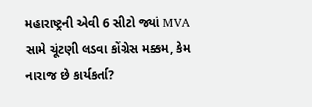મહારાષ્ટ્રની એવી 6 સીટો જ્યાં MVA સામે ચૂંટણી લડવા કોંગ્રેસ મક્કમ, કેમ નારાજ છે કાર્યકર્તા?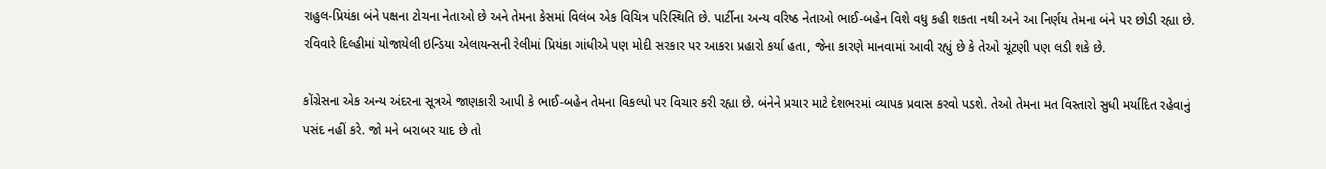રાહુલ-પ્રિયંકા બંને પક્ષના ટોચના નેતાઓ છે અને તેમના કેસમાં વિલંબ એક વિચિત્ર પરિસ્થિતિ છે. પાર્ટીના અન્ય વરિષ્ઠ નેતાઓ ભાઈ-બહેન વિશે વધુ કહી શકતા નથી અને આ નિર્ણય તેમના બંને પર છોડી રહ્યા છે. રવિવારે દિલ્હીમાં યોજાયેલી ઇન્ડિયા એલાયન્સની રેલીમાં પ્રિયંકા ગાંધીએ પણ મોદી સરકાર પર આકરા પ્રહારો કર્યા હતા, જેના કારણે માનવામાં આવી રહ્યું છે કે તેઓ ચૂંટણી પણ લડી શકે છે.

કોંગ્રેસના એક અન્ય અંદરના સૂત્રએ જાણકારી આપી કે ભાઈ-બહેન તેમના વિકલ્પો પર વિચાર કરી રહ્યા છે. બંનેને પ્રચાર માટે દેશભરમાં વ્યાપક પ્રવાસ કરવો પડશે. તેઓ તેમના મત વિસ્તારો સુધી મર્યાદિત રહેવાનું પસંદ નહીં કરે. જો મને બરાબર યાદ છે તો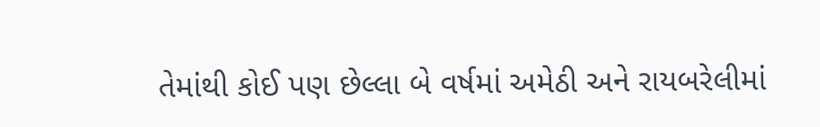તેમાંથી કોઈ પણ છેલ્લા બે વર્ષમાં અમેઠી અને રાયબરેલીમાં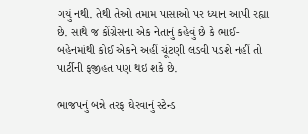ગયું નથી. તેથી તેઓ તમામ પાસાઓ પર ધ્યાન આપી રહ્યા છે. સાથે જ કોંગ્રેસના એક નેતાનું કહેવું છે કે ભાઈ-બહેનમાંથી કોઈ એકને અહીં ચૂંટણી લડવી પડશે નહીં તો પાર્ટીની ફજીહત પણ થઇ શકે છે.

ભાજપનું બન્ને તરફ ઘેરવાનું સ્ટેન્ડ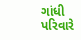ગાંધી પરિવારે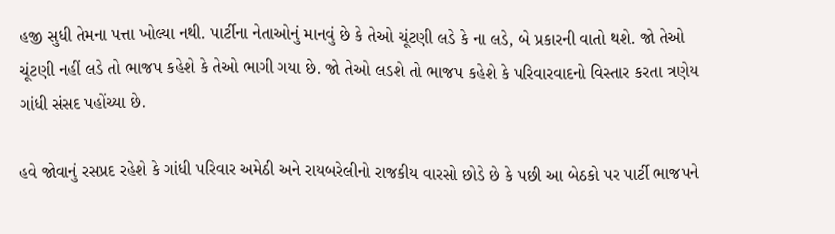હજી સુધી તેમના પત્તા ખોલ્યા નથી. પાર્ટીના નેતાઓનું માનવું છે કે તેઓ ચૂંટણી લડે કે ના લડે, બે પ્રકારની વાતો થશે. જો તેઓ ચૂંટણી નહીં લડે તો ભાજપ કહેશે કે તેઓ ભાગી ગયા છે. જો તેઓ લડશે તો ભાજપ કહેશે કે પરિવારવાદનો વિસ્તાર કરતા ત્રણેય ગાંધી સંસદ પહોંચ્યા છે.

હવે જોવાનું રસપ્રદ રહેશે કે ગાંધી પરિવાર અમેઠી અને રાયબરેલીનો રાજકીય વારસો છોડે છે કે પછી આ બેઠકો પર પાર્ટી ભાજપને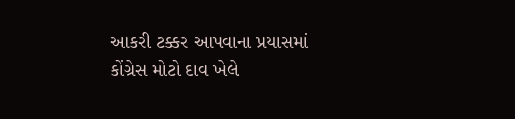આકરી ટક્કર આપવાના પ્રયાસમાં કોંગ્રેસ મોટો દાવ ખેલે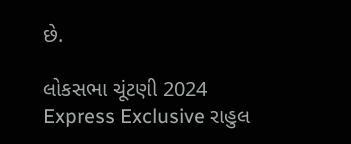છે.

લોકસભા ચૂંટણી 2024 Express Exclusive રાહુલ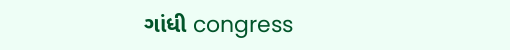ગાંધી congress